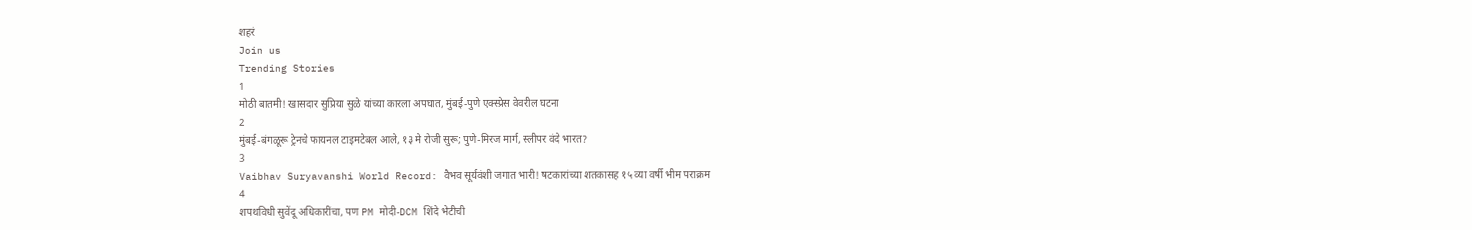शहरं
Join us
Trending Stories
1
मोठी बातमी! खासदार सुप्रिया सुळे यांच्या कारला अपघात, मुंबई-पुणे एक्स्प्रेस वेवरील घटना
2
मुंबई-बंगळूरू ट्रेनचे फायनल टाइमटेबल आले, १३ मे रोजी सुरू; पुणे-मिरज मार्ग, स्लीपर वंदे भारत?
3
Vaibhav Suryavanshi World Record: वैभव सूर्यवंशी जगात भारी! षटकारांच्या शतकासह १५ व्या वर्षी भीम पराक्रम
4
शपथविधी सुवेंदू अधिकारींचा, पण PM मोदी-DCM शिंदे भेटीची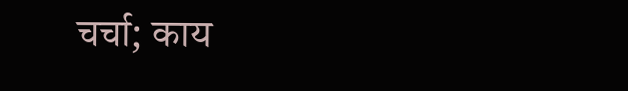चर्चा; काय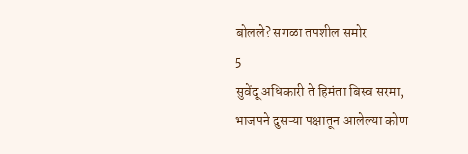बोलले? सगळा तपशील समोर
5
सुवेंदू अधिकारी ते हिमंता बिस्व सरमा, भाजपने दुसऱ्या पक्षातून आलेल्या कोण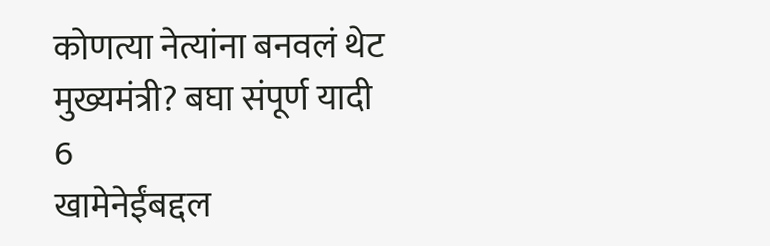कोणत्या नेत्यांना बनवलं थेट मुख्यमंत्री? बघा संपूर्ण यादी
6
खामेनेईंबद्दल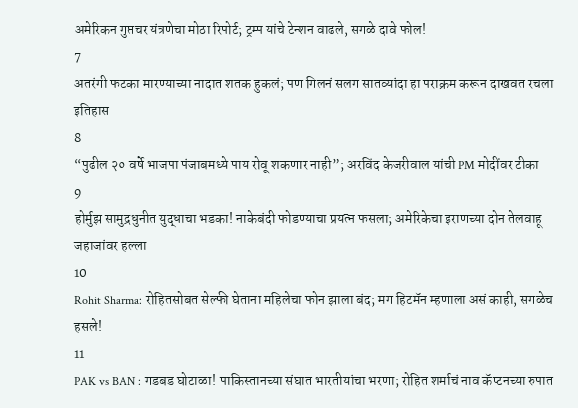अमेरिकन गुप्तचर यंत्रणेचा मोठा रिपोर्ट; ट्रम्प यांचे टेन्शन वाढले, सगळे दावे फोल!
7
अतरंगी फटका मारण्याच्या नादात शतक हुकलं; पण गिलनं सलग सातव्यांदा हा पराक्रम करून दाखवत रचला इतिहास
8
“पुढील २० वर्षे भाजपा पंजाबमध्ये पाय रोवू शकणार नाही”; अरविंद केजरीवाल यांची PM मोदींवर टीका
9
होर्मुझ सामुद्रधुनीत युद्धाचा भडका! नाकेबंदी फोडण्याचा प्रयत्न फसला; अमेरिकेचा इराणच्या दोन तेलवाहू जहाजांवर हल्ला
10
Rohit Sharma: रोहितसोबत सेल्फी घेताना महिलेचा फोन झाला बंद; मग हिटमॅन म्हणाला असं काही, सगळेच हसले!
11
PAK vs BAN : गडबड घोटाळा! पाकिस्तानच्या संघात भारतीयांचा भरणा; रोहित शर्माचं नाव कॅप्टनच्या रुपात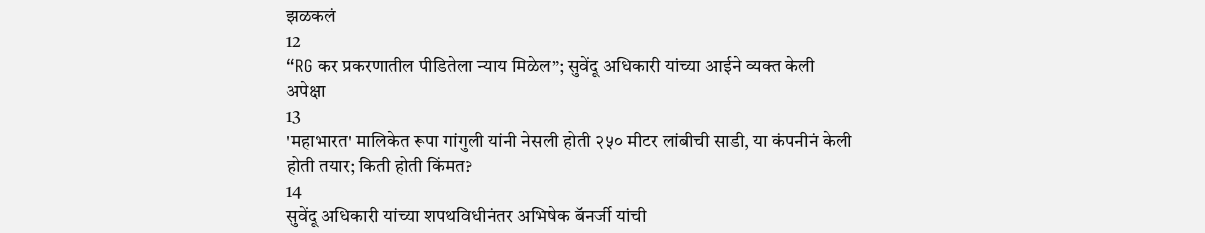झळकलं
12
“RG कर प्रकरणातील पीडितेला न्याय मिळेल”; सुवेंदू अधिकारी यांच्या आईने व्यक्त केली अपेक्षा
13
'महाभारत' मालिकेत रूपा गांगुली यांनी नेसली होती २५० मीटर लांबीची साडी, या कंपनीनं केली होती तयार; किती होती किंमत?
14
सुवेंदू अधिकारी यांच्या शपथविधीनंतर अभिषेक बॅनर्जी यांची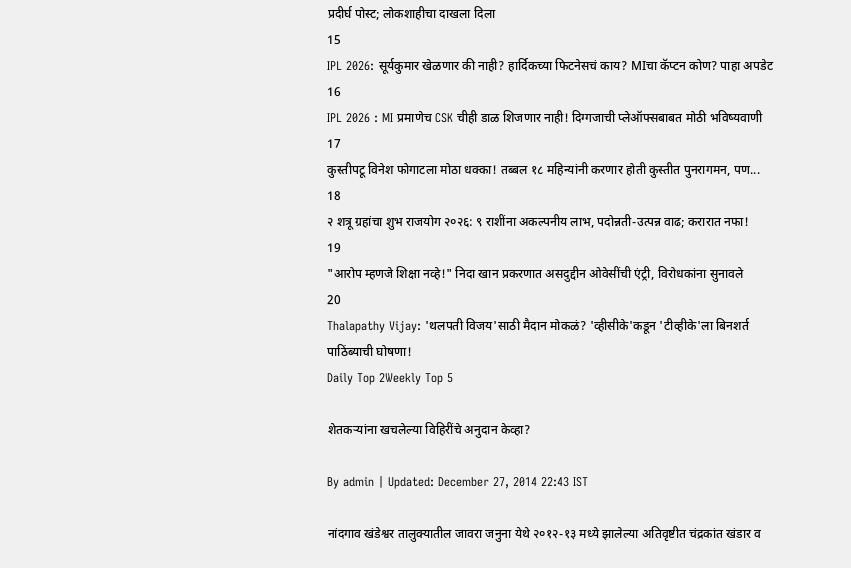प्रदीर्घ पोस्ट; लोकशाहीचा दाखला दिला
15
IPL 2026: सूर्यकुमार खेळणार की नाही? हार्दिकच्या फिटनेसचं काय? MIचा कॅप्टन कोण? पाहा अपडेट
16
IPL 2026 : MI प्रमाणेच CSK चीही डाळ शिजणार नाही! दिग्गजाची प्लेऑफ्सबाबत मोठी भविष्यवाणी
17
कुस्तीपटू विनेश फोगाटला मोठा धक्का! तब्बल १८ महिन्यांनी करणार होती कुस्तीत पुनरागमन, पण...
18
२ शत्रू ग्रहांचा शुभ राजयोग २०२६: ९ राशींना अकल्पनीय लाभ, पदोन्नती-उत्पन्न वाढ; करारात नफा!
19
"आरोप म्हणजे शिक्षा नव्हे!" निदा खान प्रकरणात असदुद्दीन ओवेसींची एंट्री, विरोधकांना सुनावले
20
Thalapathy Vijay: 'थलपती विजय'साठी मैदान मोकळं? 'व्हीसीके'कडून 'टीव्हीके'ला बिनशर्त पाठिंब्याची घोषणा!
Daily Top 2Weekly Top 5

शेतकऱ्यांना खचलेल्या विहिरींचे अनुदान केव्हा?

By admin | Updated: December 27, 2014 22:43 IST

नांदगाव खंडेश्वर तालुक्यातील जावरा जनुना येथे २०१२-१३ मध्ये झालेल्या अतिवृष्टीत चंद्रकांत खंडार व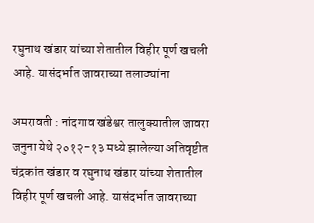रघुनाथ खंडार यांच्या शेतातील विहीर पूर्ण खचली आहे. यासंदर्भात जावराच्या तलाठ्यांना

अमरावती : नांदगाव खंडेश्वर तालुक्यातील जावरा जनुना येथे २०१२-१३ मध्ये झालेल्या अतिवृष्टीत चंद्रकांत खंडार व रघुनाथ खंडार यांच्या शेतातील विहीर पूर्ण खचली आहे. यासंदर्भात जावराच्या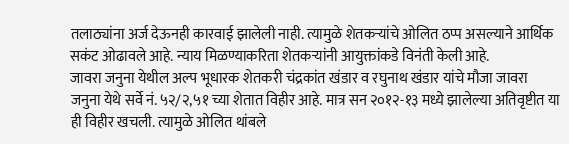तलाठ्यांना अर्ज देऊनही कारवाई झालेली नाही. त्यामुळे शेतकऱ्यांचे ओलित ठप्प असल्याने आर्थिक सकंट ओढावले आहे. न्याय मिळण्याकरिता शेतकऱ्यांनी आयुक्तांकडे विनंती केली आहे.
जावरा जनुना येथील अल्प भूधारक शेतकरी चंद्रकांत खंडार व रघुनाथ खंडार यांचे मौजा जावरा जनुना येथे सर्वे नं. ५२/२,५१ च्या शेतात विहीर आहे. मात्र सन २०१२-१३ मध्ये झालेल्या अतिवृष्टीत या ही विहीर खचली. त्यामुळे ओलित थांबले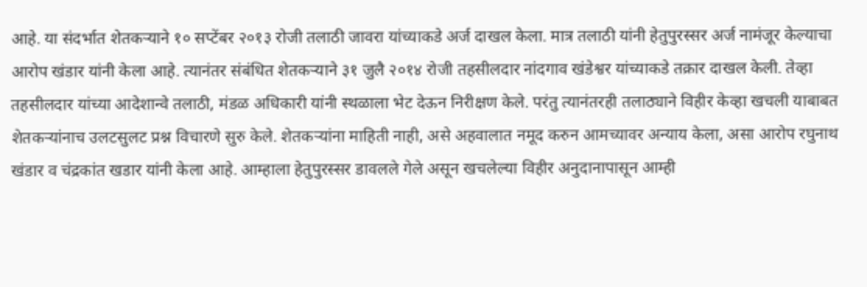आहे. या संदर्भात शेतकऱ्याने १० सप्टेंबर २०१३ रोजी तलाठी जावरा यांच्याकडे अर्ज दाखल केला. मात्र तलाठी यांनी हेतुपुरस्सर अर्ज नामंजूर केल्याचा आरोप खंडार यांनी केला आहे. त्यानंतर संबंधित शेतकऱ्याने ३१ जुलै २०१४ रोजी तहसीलदार नांदगाव खंडेश्वर यांच्याकडे तक्रार दाखल केली. तेव्हा तहसीलदार यांच्या आदेशान्वे तलाठी, मंडळ अधिकारी यांनी स्थळाला भेट देऊन निरीक्षण केले. परंतु त्यानंतरही तलाठ्याने विहीर केव्हा खचली याबाबत शेतकऱ्यांनाच उलटसुलट प्रश्न विचारणे सुरु केले. शेतकऱ्यांना माहिती नाही, असे अहवालात नमूद करुन आमच्यावर अन्याय केला, असा आरोप रघुनाथ खंडार व चंद्रकांत खडार यांनी केला आहे. आम्हाला हेतुपुरस्सर डावलले गेले असून खचलेल्या विहीर अनुदानापासून आम्ही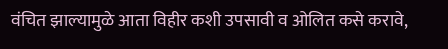वंचित झाल्यामुळे आता विहीर कशी उपसावी व ओलित कसे करावे,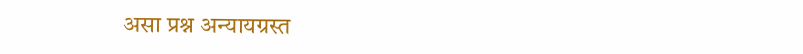असा प्रश्न अन्यायग्रस्त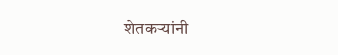शेतकऱ्यांनी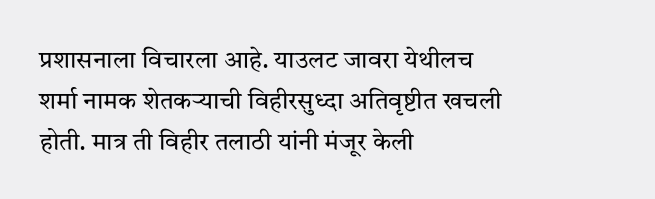प्रशासनाला विचारला आहे. याउलट जावरा येथीलच शर्मा नामक शेतकऱ्याची विहीरसुध्दा अतिवृष्टीत खचली होती. मात्र ती विहीर तलाठी यांनी मंजूर केली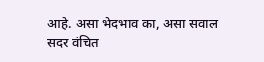आहे. असा भेदभाव का, असा सवाल सदर वंचित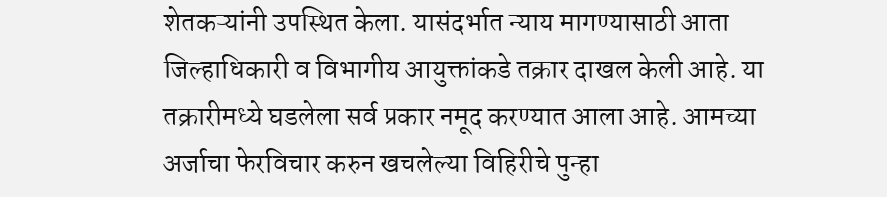शेतकऱ्यांनी उपस्थित केला. यासंदर्भात न्याय मागण्यासाठी आता जिल्हाधिकारी व विभागीय आयुक्तांकडे तक्रार दाखल केली आहे. या तक्रारीमध्ये घडलेला सर्व प्रकार नमूद करण्यात आला आहे. आमच्या अर्जाचा फेरविचार करुन खचलेल्या विहिरीचे पुन्हा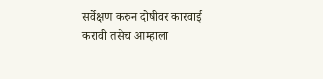सर्वेक्षण करुन दोषीवर कारवाई करावी तसेच आम्हाला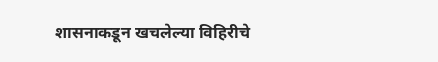शासनाकडून खचलेल्या विहिरीचे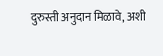दुरुस्ती अनुदान मिळावे, अशी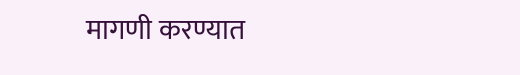मागणी करण्यात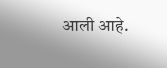आली आहे.